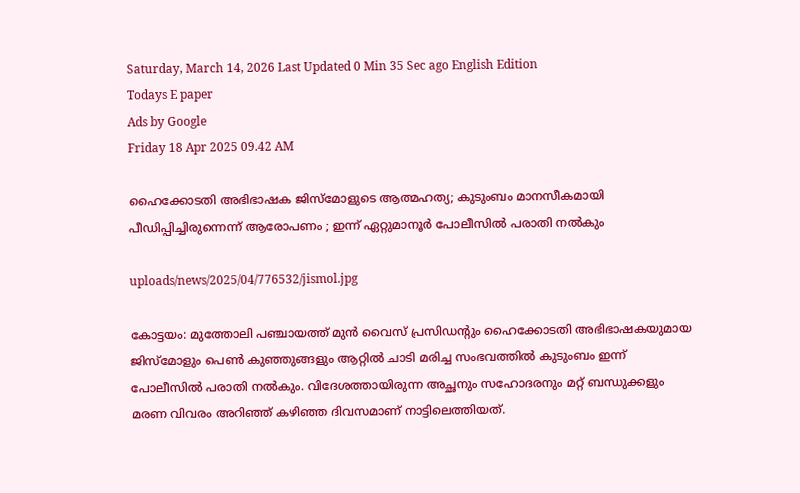Saturday, March 14, 2026 Last Updated 0 Min 35 Sec ago English Edition
Todays E paper
Ads by Google
Friday 18 Apr 2025 09.42 AM

ഹൈക്കോടതി അഭിഭാഷക ജിസ്‌മോളുടെ ആത്മഹത്യ; കുടുംബം മാനസീകമായി പീഡിപ്പിച്ചിരുന്നെന്ന് ആരോപണം ; ഇന്ന് ഏറ്റുമാനൂര്‍ പോലീസില്‍ പരാതി നല്‍കും

uploads/news/2025/04/776532/jismol.jpg

കോട്ടയം: മുത്തോലി പഞ്ചായത്ത് മുന്‍ വൈസ് പ്രസിഡന്റും ഹൈക്കോടതി അഭിഭാഷകയുമായ ജിസ്മോളും പെണ്‍ കുഞ്ഞുങ്ങളും ആറ്റില്‍ ചാടി മരിച്ച സംഭവത്തില്‍ കുടുംബം ഇന്ന് പോലീസില്‍ പരാതി നല്‍കും. വിദേശത്തായിരുന്ന അച്ഛനും സഹോദരനും മറ്റ് ബന്ധുക്കളും മരണ വിവരം അറിഞ്ഞ് കഴിഞ്ഞ ദിവസമാണ് നാട്ടിലെത്തിയത്.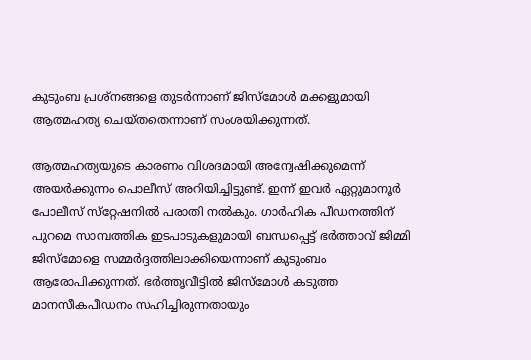കുടുംബ പ്രശ്നങ്ങളെ തുടര്‍ന്നാണ് ജിസ്‌മോള്‍ മക്കളുമായി ആത്മഹത്യ ചെയ്തതെന്നാണ് സംശയിക്കുന്നത്.

ആത്മഹത്യയുടെ കാരണം വിശദമായി അന്വേഷിക്കുമെന്ന് അയര്‍ക്കുന്നം പൊലീസ് അറിയിച്ചിട്ടുണ്ട്. ഇന്ന് ഇവര്‍ ഏറ്റുമാനൂര്‍ പോലീസ് സ്‌റ്റേഷനില്‍ പരാതി നല്‍കും. ഗാര്‍ഹിക പീഡനത്തിന് പുറമെ സാമ്പത്തിക ഇടപാടുകളുമായി ബന്ധപ്പെട്ട് ഭര്‍ത്താവ് ജിമ്മി ജിസ്മോളെ സമ്മര്‍ദ്ദത്തിലാക്കിയെന്നാണ് കുടുംബം ആരോപിക്കുന്നത്. ഭര്‍ത്തൃവീട്ടില്‍ ജിസ്‌മോള്‍ കടുത്ത മാനസീകപീഡനം സഹിച്ചിരുന്നതായും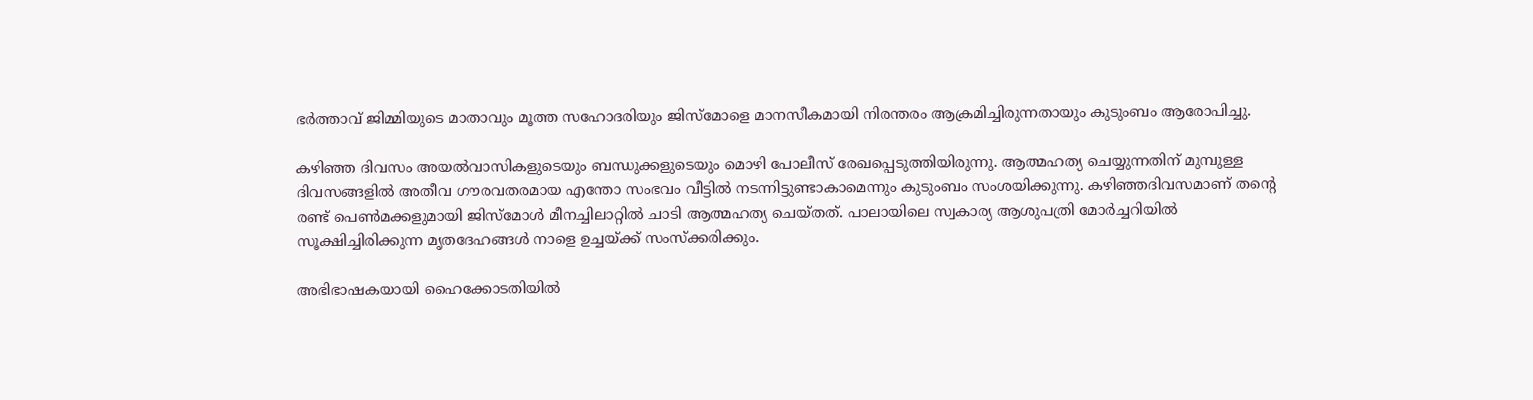ഭര്‍ത്താവ് ജിമ്മിയുടെ മാതാവും മൂത്ത സഹോദരിയും ജിസ്‌മോളെ മാനസീകമായി നിരന്തരം ആക്രമിച്ചിരുന്നതായും കുടുംബം ആരോപിച്ചു.

കഴിഞ്ഞ ദിവസം അയല്‍വാസികളുടെയും ബന്ധുക്കളുടെയും മൊഴി പോലീസ് രേഖപ്പെടുത്തിയിരുന്നു. ആത്മഹത്യ ചെയ്യുന്നതിന് മുമ്പുള്ള ദിവസങ്ങളില്‍ അതീവ ഗൗരവതരമായ എന്തോ സംഭവം വീട്ടില്‍ നടന്നിട്ടുണ്ടാകാമെന്നും കുടുംബം സംശയിക്കുന്നു. കഴിഞ്ഞദിവസമാണ് തന്റെ രണ്ട് പെണ്‍മക്കളുമായി ജിസ്‌മോള്‍ മീനച്ചിലാറ്റില്‍ ചാടി ആത്മഹത്യ ചെയ്തത്. പാലായിലെ സ്വകാര്യ ആശുപത്രി മോര്‍ച്ചറിയില്‍ സൂക്ഷിച്ചിരിക്കുന്ന മൃതദേഹങ്ങള്‍ നാളെ ഉച്ചയ്ക്ക് സംസ്‌ക്കരിക്കും.

അഭിഭാഷകയായി ഹൈക്കോടതിയില്‍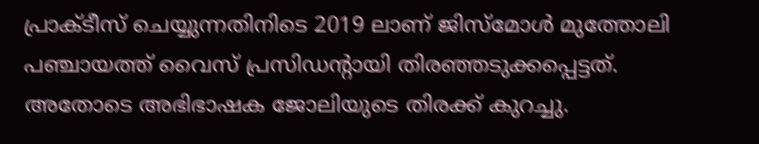പ്രാക്ടീസ് ചെയ്യുന്നതിനിടെ 2019 ലാണ് ജിസ്മോള്‍ മുത്തോലി പഞ്ചായത്ത് വൈസ് പ്രസിഡന്റായി തിരഞ്ഞടുക്കപ്പെട്ടത്. അതോടെ അഭിഭാഷക ജോലിയുടെ തിരക്ക് കുറച്ചു.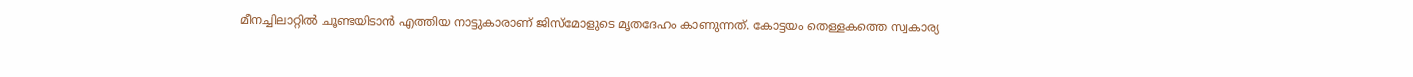മീനച്ചിലാറ്റില്‍ ചൂണ്ടയിടാന്‍ എത്തിയ നാട്ടുകാരാണ് ജിസ്മോളുടെ മൃതദേഹം കാണുന്നത്. കോട്ടയം തെള്ളകത്തെ സ്വകാര്യ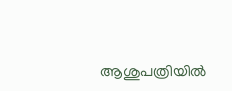ആശുപത്രിയില്‍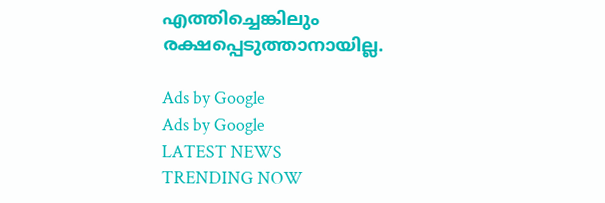എത്തിച്ചെങ്കിലും രക്ഷപ്പെടുത്താനായില്ല.

Ads by Google
Ads by Google
LATEST NEWS
TRENDING NOW